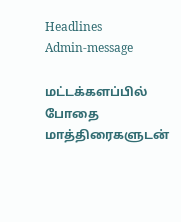Headlines
Admin-message

மட்டக்களப்பில் போதை மாத்திரைகளுடன்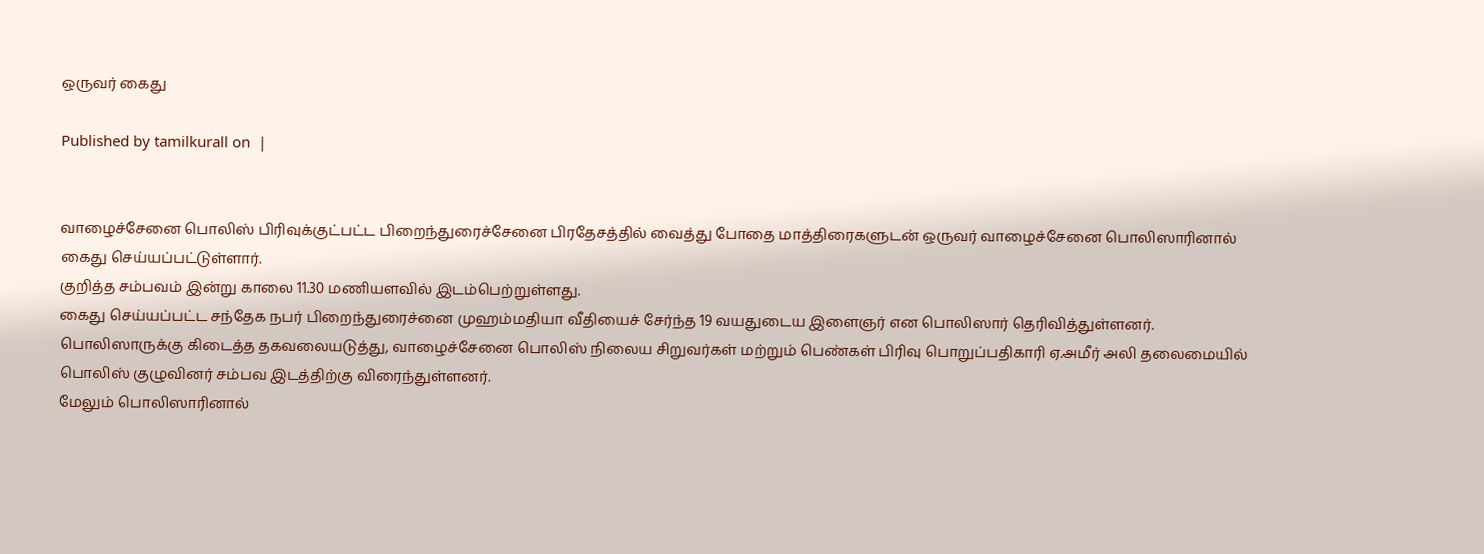ஒருவர் கைது

Published by tamilkurall on  |


வாழைச்சேனை பொலிஸ் பிரிவுக்குட்பட்ட பிறைந்துரைச்சேனை பிரதேசத்தில் வைத்து போதை மாத்திரைகளுடன் ஒருவர் வாழைச்சேனை பொலிஸாரினால் கைது செய்யப்பட்டுள்ளார்.
குறித்த சம்பவம் இன்று காலை 11.30 மணியளவில் இடம்பெற்றுள்ளது.
கைது செய்யப்பட்ட சந்தேக நபர் பிறைந்துரைச்னை முஹம்மதியா வீதியைச் சேர்ந்த 19 வயதுடைய இளைஞர் என பொலிஸார் தெரிவித்துள்ளனர்.
பொலிஸாருக்கு கிடைத்த தகவலையடுத்து, வாழைச்சேனை பொலிஸ் நிலைய சிறுவர்கள் மற்றும் பெண்கள் பிரிவு பொறுப்பதிகாரி ஏ.அமீர் அலி தலைமையில் பொலிஸ் குழுவினர் சம்பவ இடத்திற்கு விரைந்துள்ளனர்.
மேலும் பொலிஸாரினால்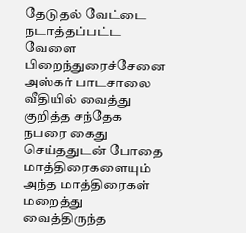தேடுதல் வேட்டை நடாத்தப்பட்ட வேளை பிறைந்துரைச்சேனை அஸ்கர் பாடசாலை வீதியில் வைத்து குறித்த சந்தேக நபரை கைது செய்ததுடன் போதை மாத்திரைகளையும் அந்த மாத்திரைகள் மறைத்து வைத்திருந்த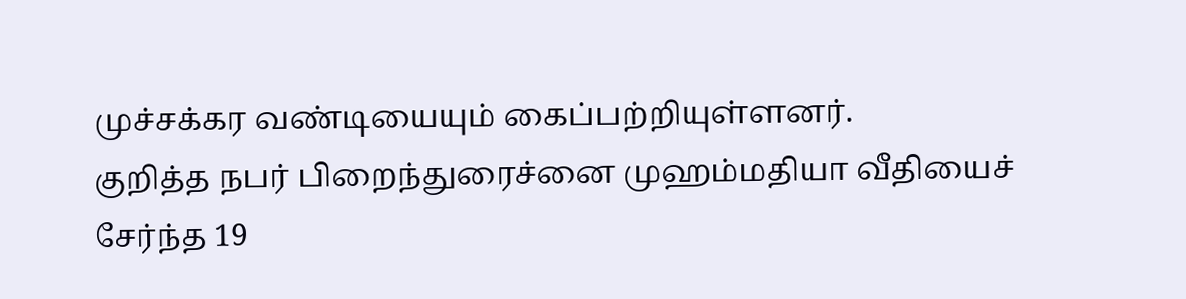முச்சக்கர வண்டியையும் கைப்பற்றியுள்ளனர்.
குறித்த நபர் பிறைந்துரைச்னை முஹம்மதியா வீதியைச் சேர்ந்த 19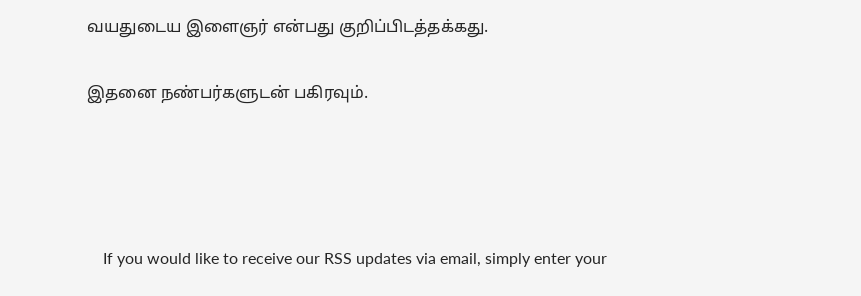வயதுடைய இளைஞர் என்பது குறிப்பிடத்தக்கது.

இதனை நண்பர்களுடன் பகிரவும்.




    If you would like to receive our RSS updates via email, simply enter your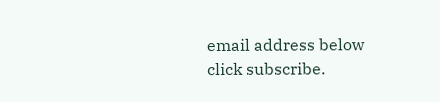email address below click subscribe.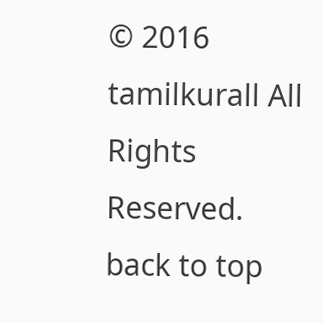© 2016 tamilkurall All Rights Reserved.
back to top